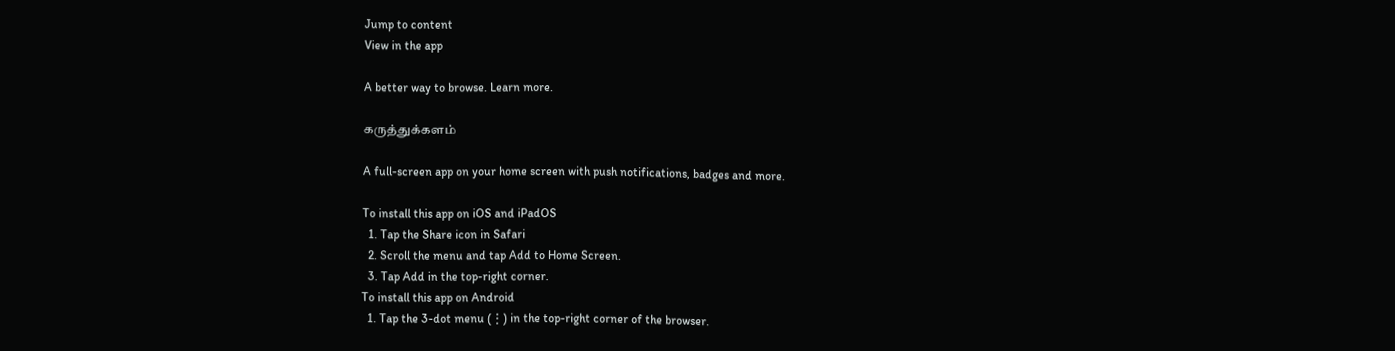Jump to content
View in the app

A better way to browse. Learn more.

கருத்துக்களம்

A full-screen app on your home screen with push notifications, badges and more.

To install this app on iOS and iPadOS
  1. Tap the Share icon in Safari
  2. Scroll the menu and tap Add to Home Screen.
  3. Tap Add in the top-right corner.
To install this app on Android
  1. Tap the 3-dot menu (⋮) in the top-right corner of the browser.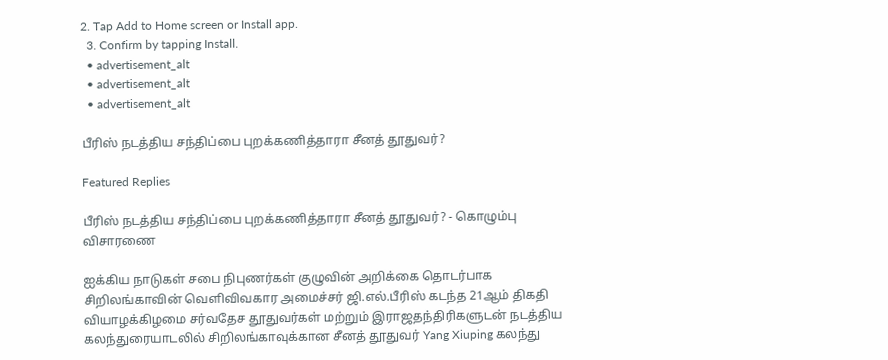2. Tap Add to Home screen or Install app.
  3. Confirm by tapping Install.
  • advertisement_alt
  • advertisement_alt
  • advertisement_alt

பீரிஸ் நடத்திய சந்திப்பை புறக்கணித்தாரா சீனத் தூதுவர்?

Featured Replies

பீரிஸ் நடத்திய சந்திப்பை புறக்கணித்தாரா சீனத் தூதுவர்? - கொழும்பு விசாரணை

ஐக்கிய நாடுகள் சபை நிபுணர்கள் குழுவின் அறிக்கை தொடர்பாக சிறிலங்காவின் வெளிவிவகார அமைச்சர் ஜி.எல்.பீரிஸ் கடந்த 21ஆம் திகதி வியாழக்கிழமை சர்வதேச தூதுவர்கள் மற்றும் இராஜதந்திரிகளுடன் நடத்திய கலந்துரையாடலில் சிறிலங்காவுக்கான சீனத் தூதுவர் Yang Xiuping கலந்து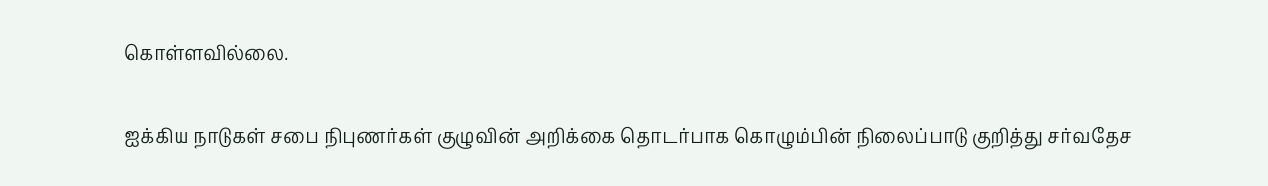கொள்ளவில்லை.

ஐக்கிய நாடுகள் சபை நிபுணர்கள் குழுவின் அறிக்கை தொடர்பாக கொழும்பின் நிலைப்பாடு குறித்து சர்வதேச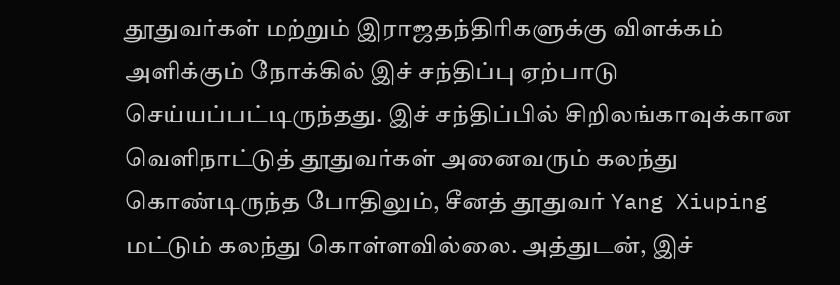தூதுவர்கள் மற்றும் இராஜதந்திரிகளுக்கு விளக்கம் அளிக்கும் நோக்கில் இச் சந்திப்பு ஏற்பாடு செய்யப்பட்டிருந்தது. இச் சந்திப்பில் சிறிலங்காவுக்கான வெளிநாட்டுத் தூதுவர்கள் அனைவரும் கலந்து கொண்டிருந்த போதிலும், சீனத் தூதுவர் Yang Xiuping மட்டும் கலந்து கொள்ளவில்லை. அத்துடன், இச்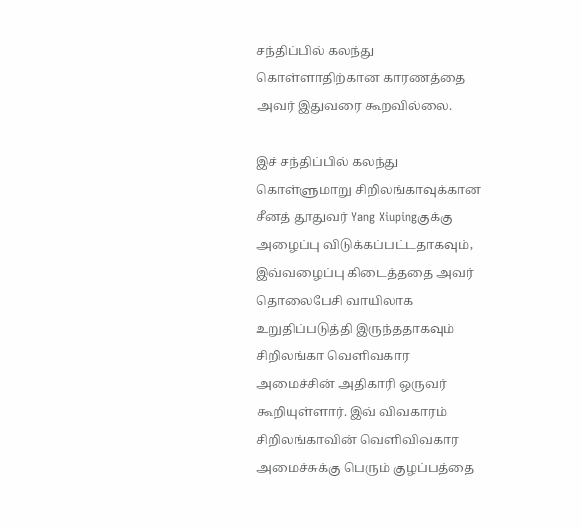சந்திப்பில் கலந்து கொள்ளாதிற்கான காரணத்தை அவர் இதுவரை கூறவில்லை.

இச் சந்திப்பில் கலந்து கொள்ளுமாறு சிறிலங்காவுக்கான சீனத் தூதுவர் Yang Xiupingகுக்கு அழைப்பு விடுக்கப்பட்டதாகவும், இவ்வழைப்பு கிடைத்ததை அவர் தொலைபேசி வாயிலாக உறுதிப்படுத்தி இருந்ததாகவும் சிறிலங்கா வெளிவகார அமைச்சின் அதிகாரி ஒருவர் கூறியுள்ளார். இவ் விவகாரம் சிறிலங்காவின் வெளிவிவகார அமைச்சுக்கு பெரும் குழப்பத்தை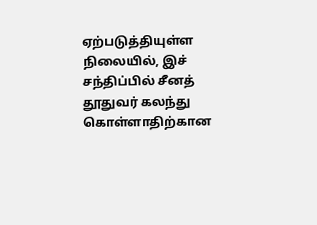ஏற்படுத்தியுள்ள நிலையில், இச் சந்திப்பில் சீனத் தூதுவர் கலந்து கொள்ளாதிற்கான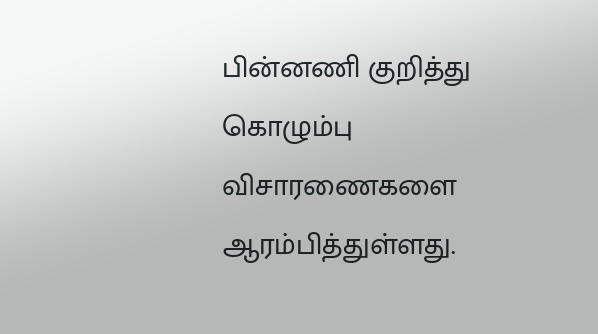பின்னணி குறித்து கொழும்பு விசாரணைகளை ஆரம்பித்துள்ளது.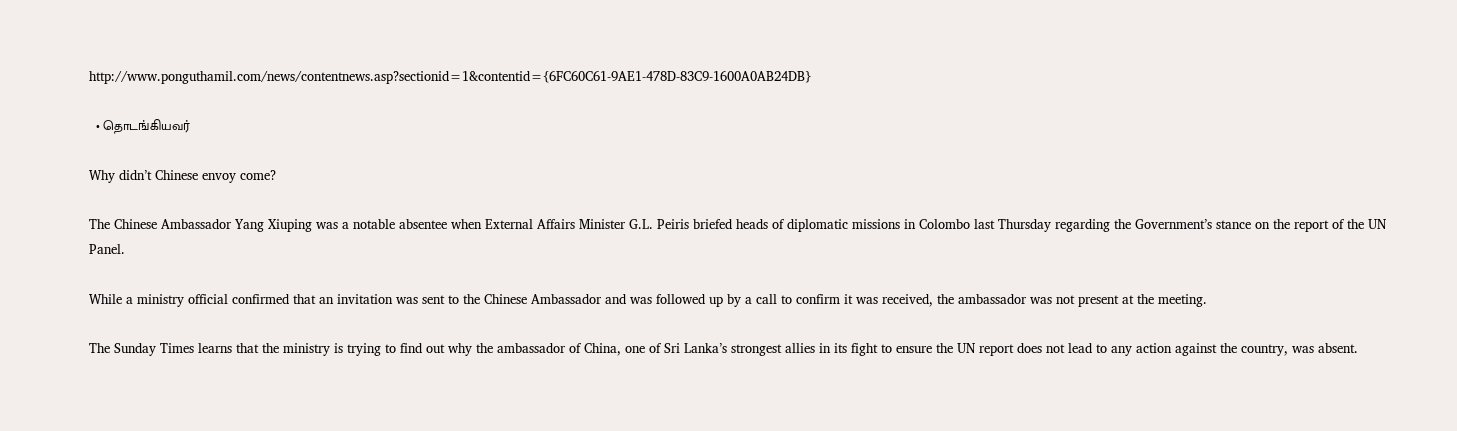http://www.ponguthamil.com/news/contentnews.asp?sectionid=1&contentid={6FC60C61-9AE1-478D-83C9-1600A0AB24DB}

  • தொடங்கியவர்

Why didn’t Chinese envoy come?

The Chinese Ambassador Yang Xiuping was a notable absentee when External Affairs Minister G.L. Peiris briefed heads of diplomatic missions in Colombo last Thursday regarding the Government’s stance on the report of the UN Panel.

While a ministry official confirmed that an invitation was sent to the Chinese Ambassador and was followed up by a call to confirm it was received, the ambassador was not present at the meeting.

The Sunday Times learns that the ministry is trying to find out why the ambassador of China, one of Sri Lanka’s strongest allies in its fight to ensure the UN report does not lead to any action against the country, was absent.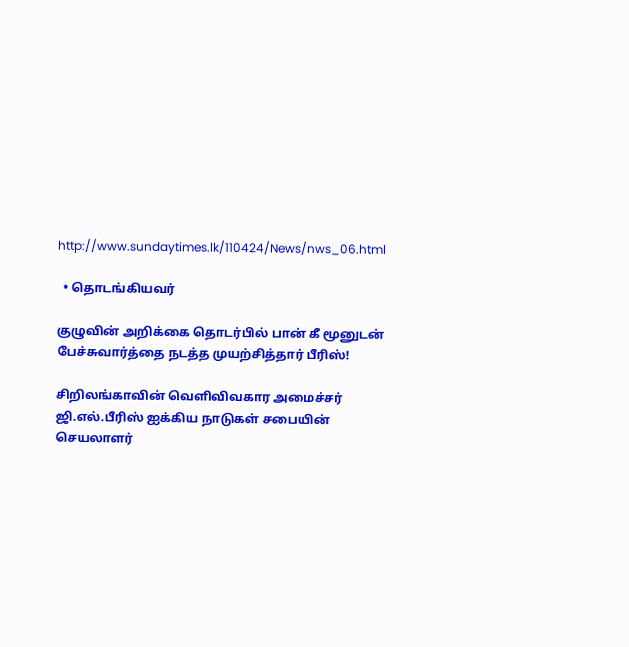http://www.sundaytimes.lk/110424/News/nws_06.html

  • தொடங்கியவர்

குழுவின் அறிக்கை தொடர்பில் பான் கீ மூனுடன் பேச்சுவார்த்தை நடத்த முயற்சித்தார் பீரிஸ்!

சிறிலங்காவின் வெளிவிவகார அமைச்சர் ஜி.எல்.பீரிஸ் ஐக்கிய நாடுகள் சபையின் செயலாளர்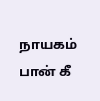நாயகம் பான் கீ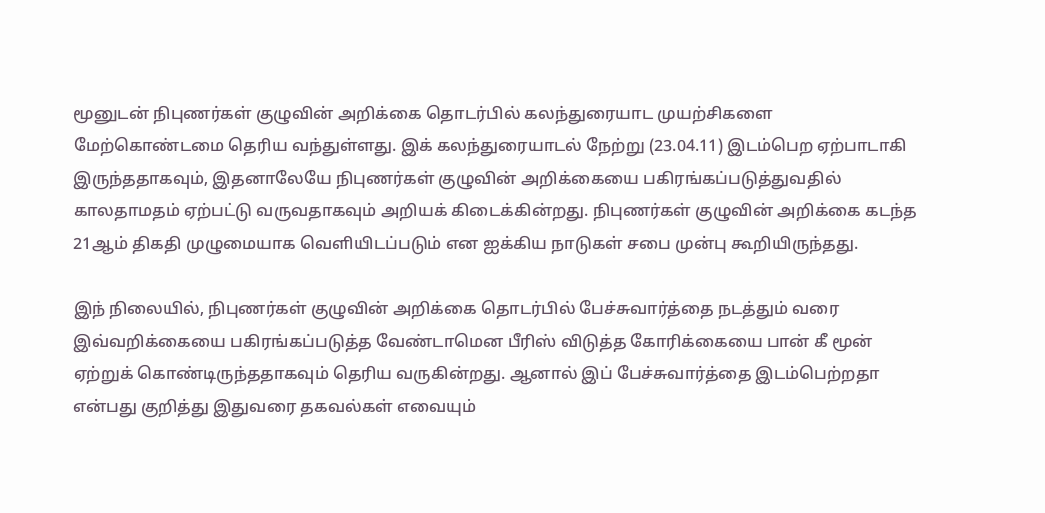மூனுடன் நிபுணர்கள் குழுவின் அறிக்கை தொடர்பில் கலந்துரையாட முயற்சிகளை மேற்கொண்டமை தெரிய வந்துள்ளது. இக் கலந்துரையாடல் நேற்று (23.04.11) இடம்பெற ஏற்பாடாகி இருந்ததாகவும், இதனாலேயே நிபுணர்கள் குழுவின் அறிக்கையை பகிரங்கப்படுத்துவதில் காலதாமதம் ஏற்பட்டு வருவதாகவும் அறியக் கிடைக்கின்றது. நிபுணர்கள் குழுவின் அறிக்கை கடந்த 21ஆம் திகதி முழுமையாக வெளியிடப்படும் என ஐக்கிய நாடுகள் சபை முன்பு கூறியிருந்தது.

இந் நிலையில், நிபுணர்கள் குழுவின் அறிக்கை தொடர்பில் பேச்சுவார்த்தை நடத்தும் வரை இவ்வறிக்கையை பகிரங்கப்படுத்த வேண்டாமென பீரிஸ் விடுத்த கோரிக்கையை பான் கீ மூன் ஏற்றுக் கொண்டிருந்ததாகவும் தெரிய வருகின்றது. ஆனால் இப் பேச்சுவார்த்தை இடம்பெற்றதா என்பது குறித்து இதுவரை தகவல்கள் எவையும்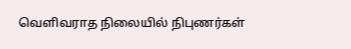வெளிவராத நிலையில் நிபுணர்கள்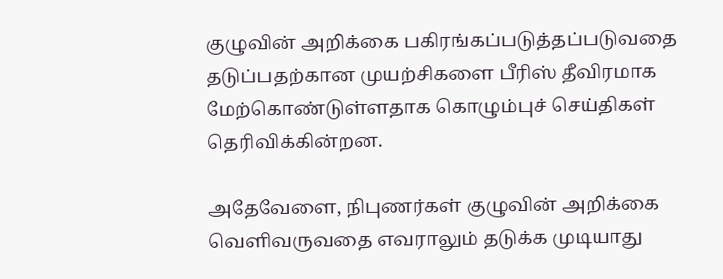குழுவின் அறிக்கை பகிரங்கப்படுத்தப்படுவதை தடுப்பதற்கான முயற்சிகளை பீரிஸ் தீவிரமாக மேற்கொண்டுள்ளதாக கொழும்புச் செய்திகள் தெரிவிக்கின்றன.

அதேவேளை, நிபுணர்கள் குழுவின் அறிக்கை வெளிவருவதை எவராலும் தடுக்க முடியாது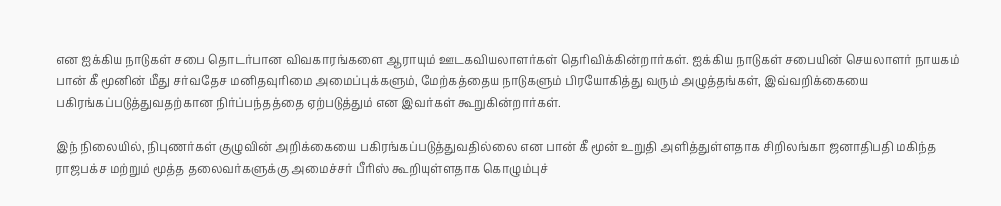என ஐக்கிய நாடுகள் சபை தொடர்பான விவகாரங்களை ஆராயும் ஊடகவியலாளர்கள் தெரிவிக்கின்றார்கள். ஐக்கிய நாடுகள் சபையின் செயலாளர் நாயகம் பான் கீ மூனின் மீது சர்வதேச மனிதவுரிமை அமைப்புக்களும், மேற்கத்தைய நாடுகளும் பிரயோகித்து வரும் அழுத்தங்கள், இவ்வறிக்கையை பகிரங்கப்படுத்துவதற்கான நிர்ப்பந்தத்தை ஏற்படுத்தும் என இவர்கள் கூறுகின்றார்கள்.

இந் நிலையில், நிபுணர்கள் குழுவின் அறிக்கையை பகிரங்கப்படுத்துவதில்லை என பான் கீ மூன் உறுதி அளித்துள்ளதாக சிறிலங்கா ஜனாதிபதி மகிந்த ராஜபக்ச மற்றும் மூத்த தலைவர்களுக்கு அமைச்சர் பீரிஸ் கூறியுள்ளதாக கொழும்புச்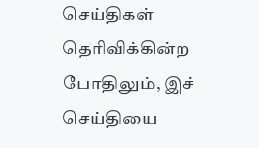செய்திகள் தெரிவிக்கின்ற போதிலும், இச் செய்தியை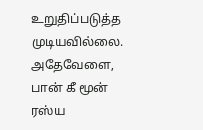உறுதிப்படுத்த முடியவில்லை. அதேவேளை, பான் கீ மூன் ரஸ்ய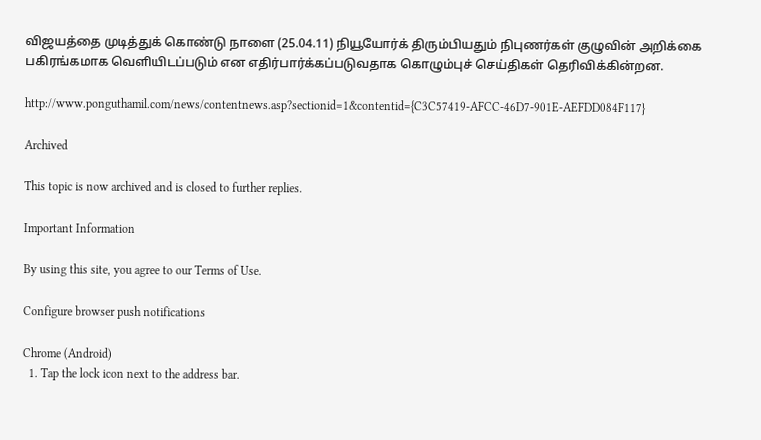விஜயத்தை முடித்துக் கொண்டு நாளை (25.04.11) நியூயோர்க் திரும்பியதும் நிபுணர்கள் குழுவின் அறிக்கை பகிரங்கமாக வெளியிடப்படும் என எதிர்பார்க்கப்படுவதாக கொழும்புச் செய்திகள் தெரிவிக்கின்றன.

http://www.ponguthamil.com/news/contentnews.asp?sectionid=1&contentid={C3C57419-AFCC-46D7-901E-AEFDD084F117}

Archived

This topic is now archived and is closed to further replies.

Important Information

By using this site, you agree to our Terms of Use.

Configure browser push notifications

Chrome (Android)
  1. Tap the lock icon next to the address bar.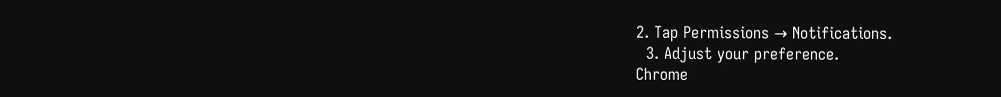2. Tap Permissions → Notifications.
  3. Adjust your preference.
Chrome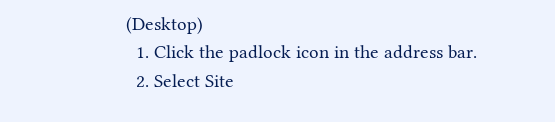(Desktop)
  1. Click the padlock icon in the address bar.
  2. Select Site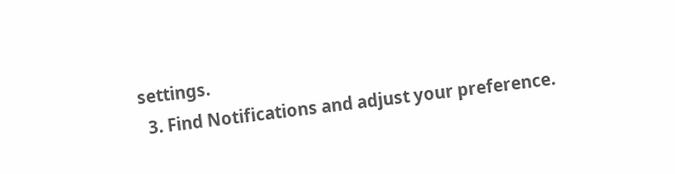settings.
  3. Find Notifications and adjust your preference.